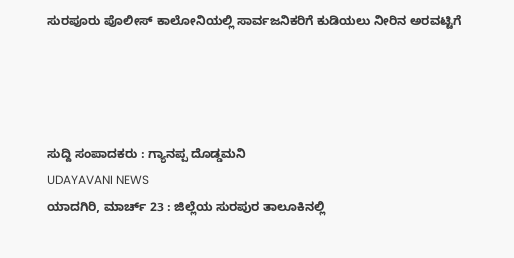ಸುರಪೂರು ಪೊಲೀಸ್ ಕಾಲೋನಿಯಲ್ಲಿ ಸಾರ್ವಜನಿಕರಿಗೆ ಕುಡಿಯಲು ನೀರಿನ ಅರವಟ್ಟಿಗೆ




ಸುದ್ದಿ ಸಂಪಾದಕರು : ಗ್ಯಾನಪ್ಪ ದೊಡ್ಡಮನಿ
UDAYAVANI NEWS
ಯಾದಗಿರಿ, ಮಾರ್ಚ್ 23 : ಜಿಲ್ಲೆಯ ಸುರಪುರ ತಾಲೂಕಿನಲ್ಲಿ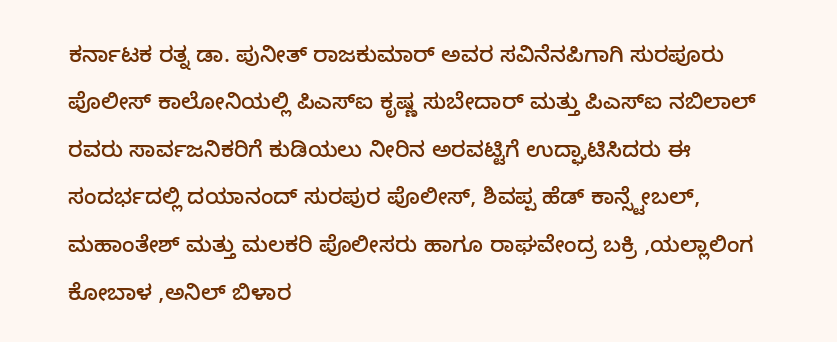ಕರ್ನಾಟಕ ರತ್ನ ಡಾ. ಪುನೀತ್ ರಾಜಕುಮಾರ್ ಅವರ ಸವಿನೆನಪಿಗಾಗಿ ಸುರಪೂರು ಪೊಲೀಸ್ ಕಾಲೋನಿಯಲ್ಲಿ ಪಿಎಸ್ಐ ಕೃಷ್ಣ ಸುಬೇದಾರ್ ಮತ್ತು ಪಿಎಸ್ಐ ನಬಿಲಾಲ್ ರವರು ಸಾರ್ವಜನಿಕರಿಗೆ ಕುಡಿಯಲು ನೀರಿನ ಅರವಟ್ಟಿಗೆ ಉದ್ಘಾಟಿಸಿದರು ಈ ಸಂದರ್ಭದಲ್ಲಿ ದಯಾನಂದ್ ಸುರಪುರ ಪೊಲೀಸ್, ಶಿವಪ್ಪ ಹೆಡ್ ಕಾನ್ಸ್ಟೇಬಲ್, ಮಹಾಂತೇಶ್ ಮತ್ತು ಮಲಕರಿ ಪೊಲೀಸರು ಹಾಗೂ ರಾಘವೇಂದ್ರ ಬಕ್ರಿ ,ಯಲ್ಲಾಲಿಂಗ ಕೋಬಾಳ ,ಅನಿಲ್ ಬಿಳಾರ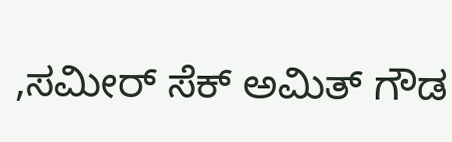,ಸಮೀರ್ ಸೆಕ್ ಅಮಿತ್ ಗೌಡ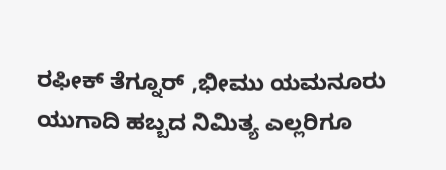ರಫೀಕ್ ತೆಗ್ನೂರ್ ,ಭೀಮು ಯಮನೂರು ಯುಗಾದಿ ಹಬ್ಬದ ನಿಮಿತ್ಯ ಎಲ್ಲರಿಗೂ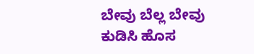ಬೇವು ಬೆಲ್ಲ ಬೇವು ಕುಡಿಸಿ ಹೊಸ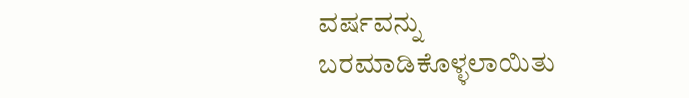ವರ್ಷವನ್ನು ಬರಮಾಡಿಕೊಳ್ಳಲಾಯಿತು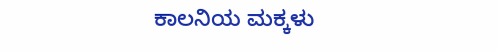ಕಾಲನಿಯ ಮಕ್ಕಳು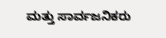ಮತ್ತು ಸಾರ್ವಜನಿಕರು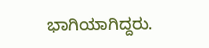ಭಾಗಿಯಾಗಿದ್ದರು.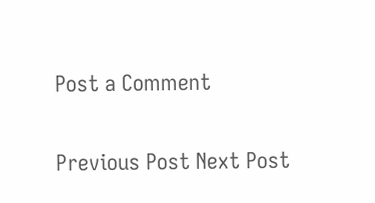Post a Comment

Previous Post Next Post